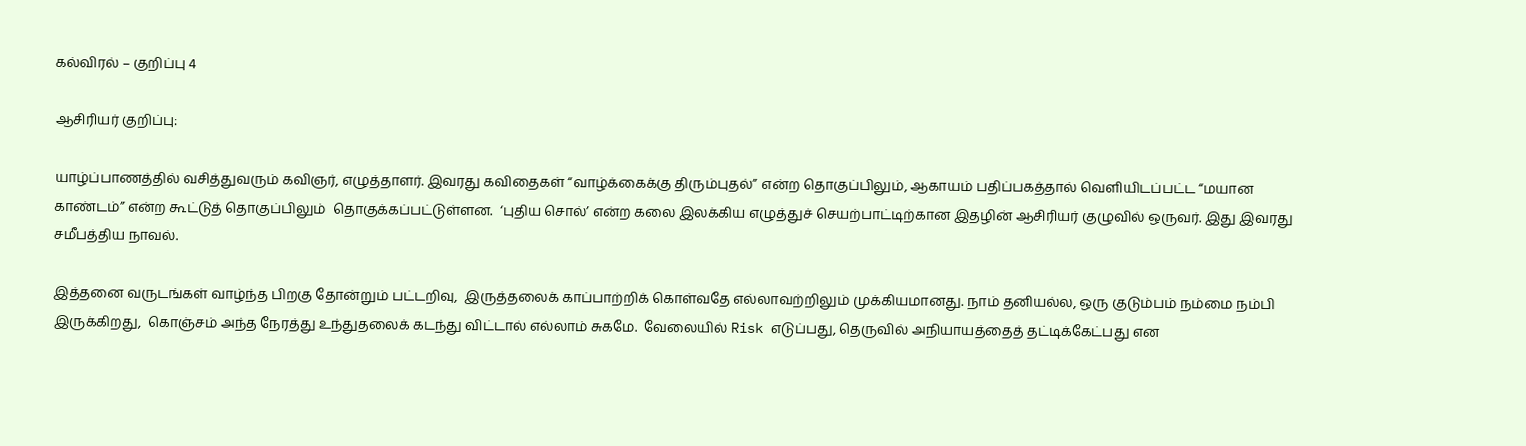கல்விரல் – குறிப்பு 4

ஆசிரியர் குறிப்பு:

யாழ்ப்பாணத்தில் வசித்துவரும் கவிஞர், எழுத்தாளர். இவரது கவிதைகள் “வாழ்க்கைக்கு திரும்புதல்” என்ற தொகுப்பிலும், ஆகாயம் பதிப்பகத்தால் வெளியிடப்பட்ட “மயான காண்டம்” என்ற கூட்டுத் தொகுப்பிலும்  தொகுக்கப்பட்டுள்ளன.  ‘புதிய சொல்’ என்ற கலை இலக்கிய எழுத்துச் செயற்பாட்டிற்கான இதழின் ஆசிரியர் குழுவில் ஒருவர். இது இவரது சமீபத்திய நாவல்.

இத்தனை வருடங்கள் வாழ்ந்த பிறகு தோன்றும் பட்டறிவு,  இருத்தலைக் காப்பாற்றிக் கொள்வதே எல்லாவற்றிலும் முக்கியமானது. நாம் தனியல்ல, ஒரு குடும்பம் நம்மை நம்பி இருக்கிறது,  கொஞ்சம் அந்த நேரத்து உந்துதலைக் கடந்து விட்டால் எல்லாம் சுகமே.  வேலையில் Risk எடுப்பது, தெருவில் அநியாயத்தைத் தட்டிக்கேட்பது என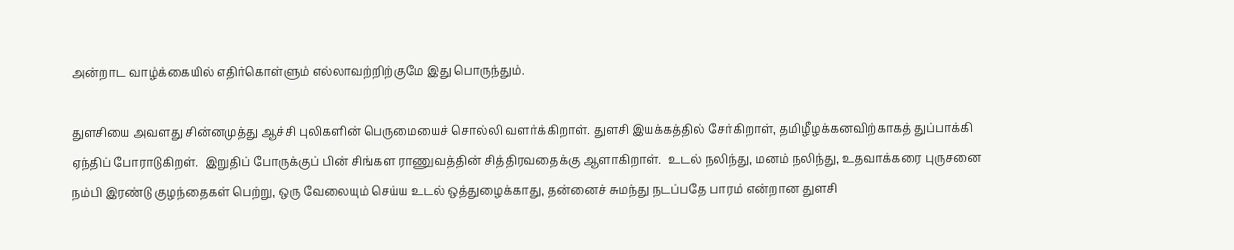அன்றாட வாழ்க்கையில் எதிர்கொள்ளும் எல்லாவற்றிற்குமே இது பொருந்தும்.

துளசியை அவளது சின்னமுத்து ஆச்சி புலிகளின் பெருமையைச் சொல்லி வளர்க்கிறாள். துளசி இயக்கத்தில் சேர்கிறாள், தமிழீழக்கனவிற்காகத் துப்பாக்கி ஏந்திப் போராடுகிறள்.  இறுதிப் போருக்குப் பின் சிங்கள ராணுவத்தின் சித்திரவதைக்கு ஆளாகிறாள்.  உடல் நலிந்து, மனம் நலிந்து, உதவாக்கரை புருசனை நம்பி இரண்டு குழந்தைகள் பெற்று, ஒரு வேலையும் செய்ய உடல் ஒத்துழைக்காது, தன்னைச் சுமந்து நடப்பதே பாரம் என்றான துளசி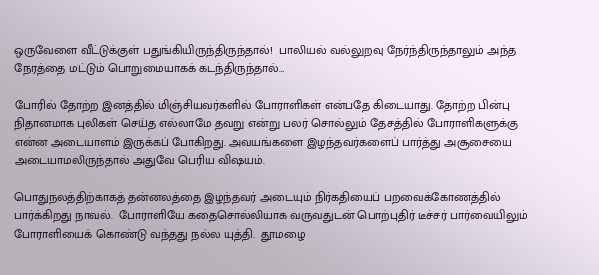ஒருவேளை வீட்டுக்குள் பதுங்கியிருந்திருந்தால்!  பாலியல் வல்லுறவு நேர்ந்திருந்தாலும் அந்த நேரத்தை மட்டும் பொறுமையாகக் கடந்திருந்தால்…

போரில் தோற்ற இனத்தில் மிஞ்சியவர்களில் போராளிகள் என்பதே கிடையாது. தோற்ற பின்பு நிதானமாக புலிகள் செய்த எல்லாமே தவறு என்று பலர் சொல்லும் தேசத்தில் போராளிகளுக்கு என்ன அடையாளம் இருக்கப் போகிறது. அவயங்களை இழந்தவர்களைப் பார்த்து அசூசையை அடையாமலிருந்தால் அதுவே பெரிய விஷயம்.

பொதுநலத்திற்காகத் தன்னலத்தை இழந்தவர் அடையும் நிர்கதியைப் பறவைக்கோணத்தில் பார்க்கிறது நாவல்.  போராளியே கதைசொல்லியாக வருவதுடன் பொற்புதிர் டீச்சர் பார்வையிலும் போராளியைக் கொண்டு வந்தது நல்ல யுத்தி.  தூமழை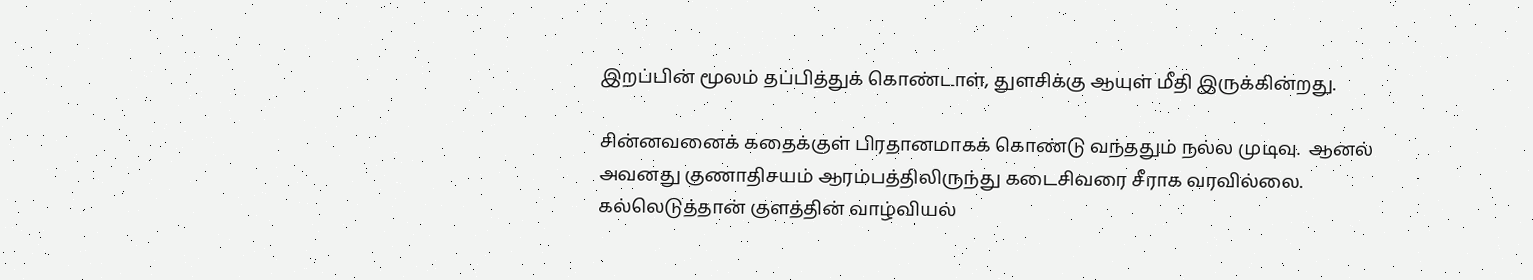இறப்பின் மூலம் தப்பித்துக் கொண்டாள், துளசிக்கு ஆயுள் மீதி இருக்கின்றது.

சின்னவனைக் கதைக்குள் பிரதானமாகக் கொண்டு வந்ததும் நல்ல முடிவு.  ஆனல் அவனது குணாதிசயம் ஆரம்பத்திலிருந்து கடைசிவரை சீராக வரவில்லை.  கல்லெடுத்தான் குளத்தின் வாழ்வியல்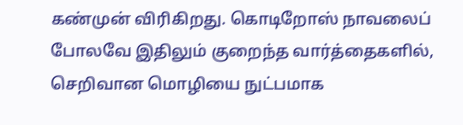கண்முன் விரிகிறது. கொடிறோஸ் நாவலைப் போலவே இதிலும் குறைந்த வார்த்தைகளில், செறிவான மொழியை நுட்பமாக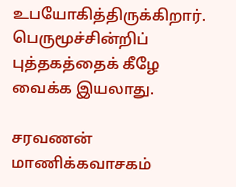உபயோகித்திருக்கிறார்.  பெருமூச்சின்றிப் புத்தகத்தைக் கீழே வைக்க இயலாது.

சரவணன் மாணிக்கவாசகம்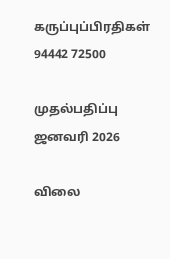கருப்புப்பிரதிகள் 94442 72500

முதல்பதிப்பு ஜனவரி 2026

விலை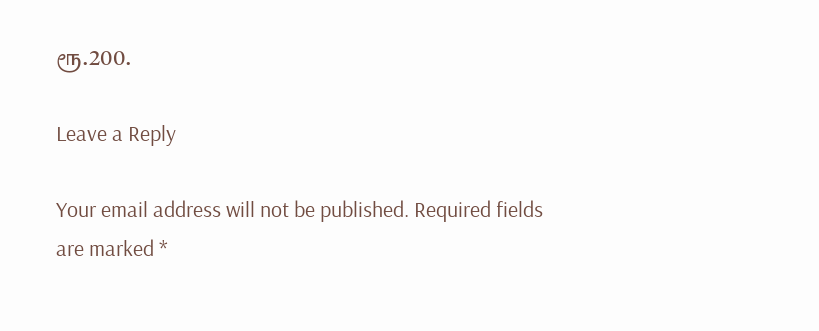ரூ.200.

Leave a Reply

Your email address will not be published. Required fields are marked *